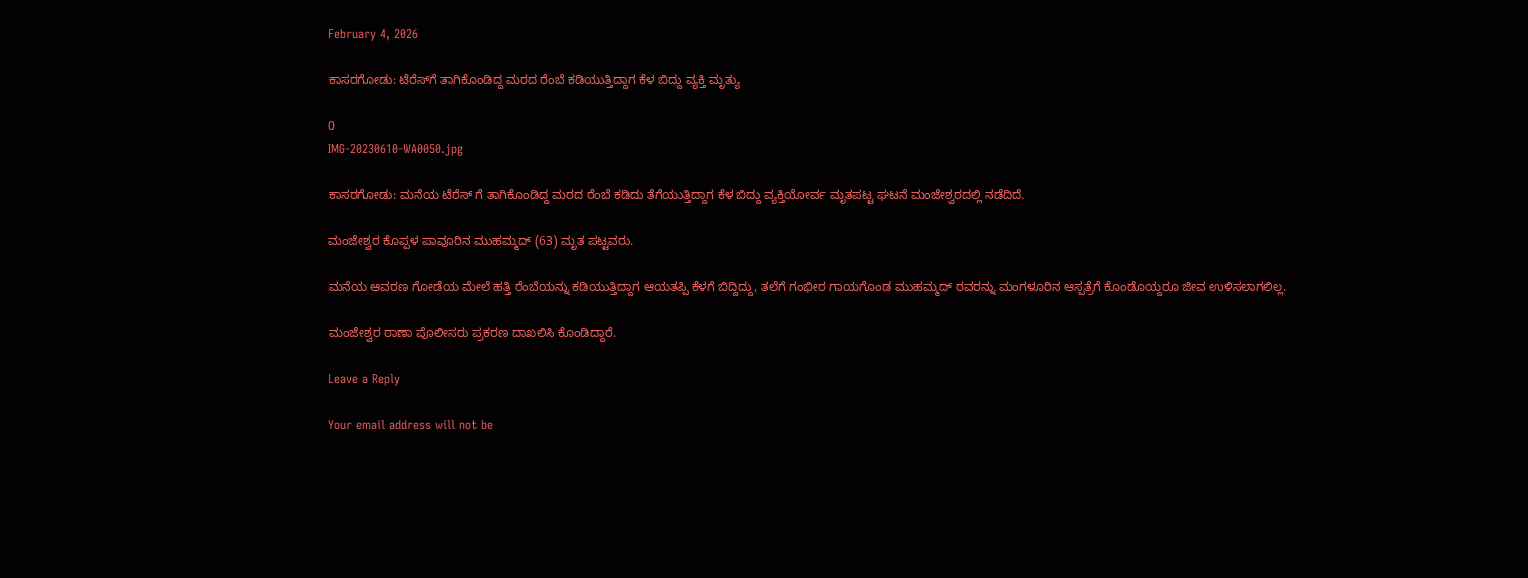February 4, 2026

ಕಾಸರಗೋಡು: ಟೆರೆಸ್‌‌ಗೆ ತಾಗಿಕೊಂಡಿದ್ದ ಮರದ ರೆಂಬೆ ಕಡಿಯುತ್ತಿದ್ದಾಗ ಕೆಳ ಬಿದ್ದು ವ್ಯಕ್ತಿ ಮೃತ್ಯು

0
IMG-20230610-WA0050.jpg

ಕಾಸರಗೋಡು: ಮನೆಯ ಟೆರೆಸ್ ಗೆ ತಾಗಿಕೊಂಡಿದ್ದ ಮರದ ರೆಂಬೆ ಕಡಿದು ತೆಗೆಯುತ್ತಿದ್ದಾಗ ಕೆಳ ಬಿದ್ದು ವ್ಯಕ್ತಿಯೋರ್ವ ಮೃತಪಟ್ಟ ಘಟನೆ ಮಂಜೇಶ್ವರದಲ್ಲಿ ನಡೆದಿದೆ.

ಮಂಜೇಶ್ವರ ಕೊಪ್ಪಳ ಪಾವೂರಿನ ಮುಹಮ್ಮದ್ (63) ಮೃತ ಪಟ್ಟವರು.

ಮನೆಯ ಆವರಣ ಗೋಡೆಯ ಮೇಲೆ ಹತ್ತಿ ರೆಂಬೆಯನ್ನು ಕಡಿಯುತ್ತಿದ್ದಾಗ ಆಯತಪ್ಪಿ ಕೆಳಗೆ ಬಿದ್ದಿದ್ದು, ತಲೆಗೆ ಗಂಭೀರ ಗಾಯಗೊಂಡ ಮುಹಮ್ಮದ್ ರವರನ್ನು ಮಂಗಳೂರಿನ ಆಸ್ಪತ್ರೆಗೆ ಕೊಂಡೊಯ್ದರೂ ಜೀವ ಉಳಿಸಲಾಗಲಿಲ್ಲ.

ಮಂಜೇಶ್ವರ ಠಾಣಾ ಪೊಲೀಸರು ಪ್ರಕರಣ ದಾಖಲಿಸಿ ಕೊಂಡಿದ್ದಾರೆ.

Leave a Reply

Your email address will not be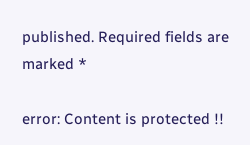published. Required fields are marked *

error: Content is protected !!